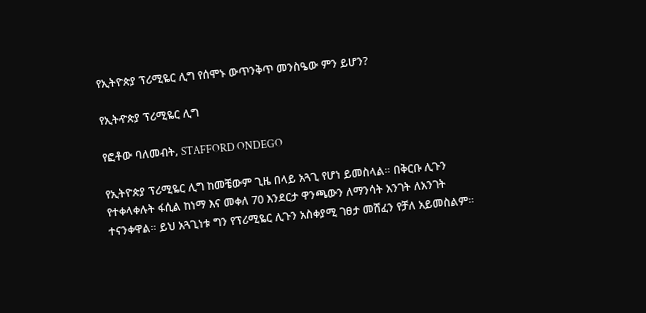የኢትዮጵያ ፕሪሚዬር ሊግ የሰሞኑ ውጥንቅጥ መንስዔው ምን ይሆን?

የኢትዯጵያ ፕሪሚዬር ሊግ

የፎቶው ባለመብት, STAFFORD ONDEGO

የኢትዮጵያ ፕሪሚዬር ሊግ ከመቼውም ጊዜ በላይ አጓጊ የሆነ ይመስላል። በቅርቡ ሊጉን የተቀላቀሉት ፋሲል ከነማ እና መቀለ 70 እንደርታ ዋንጫውን ለማንሳት አንገት ለአንገት ተናንቀዋል። ይህ አጓጊነቱ ግን የፕሪሚዬር ሊጉን አስቀያሚ ገፀታ መሸፈን የቻለ አይመስልም።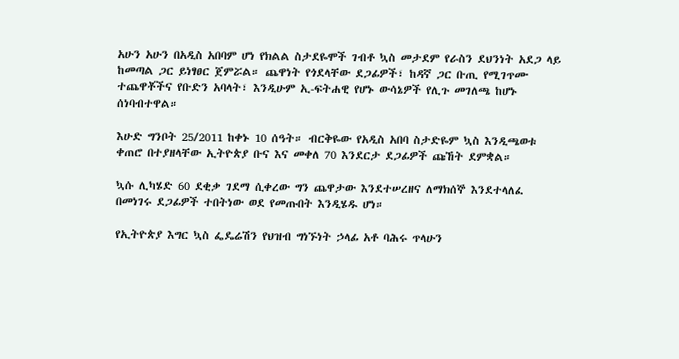አሁን አሁን በአዲስ አበባም ሆነ የክልል ስታደዬሞች ገብቶ ኳስ መታደም የራስን ደህንነት አደጋ ላይ ከመጣል ጋር ይነፃፀር ጀምሯል። ጨዋነት የጎደላቸው ደጋፊዎች፣ ከዳኛ ጋር ቡጢ የሚገጥሙ ተጨዋቾችና የቡድን አባላት፣ እንዲሁም ኢ-ፍትሐዊ የሆኑ ውሳኔዎች የሊጉ መገለጫ ከሆኑ ሰነባብተዋል።

እሁድ ግንቦት 25/2011 ከቀኑ 10 ሰዓት። ብርቅዬው የአዲስ አበባ ስታድዬም ኳስ እንዲጫወቱ ቀጠሮ በተያዘላቸው ኢትዮጵያ ቡና እና መቀለ 70 እንደርታ ደጋፊዎች ጩኸት ደምቋል።

ኳሱ ሊካሄድ 60 ደቂቃ ገደማ ሲቀረው ግን ጨዋታው እንደተሠረዘና ለማክሰኞ እንደተላለፈ በመነገሩ ደጋፊዎች ተበትነው ወደ የመጡበት እንዲሄዱ ሆነ።

የኢትዮጵያ እግር ኳስ ፌዴሬሽን የህዝብ ግነኙነት ኃላፊ አቶ ባሕሩ ጥላሁን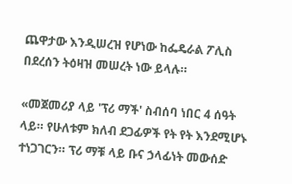ጨዋታው እንዲሠረዝ የሆነው ከፌዴራል ፖሊስ በደረሰን ትዕዛዝ መሠረት ነው ይላሉ።

«መጀመሪያ ላይ 'ፕሪ ማች' ስብሰባ ነበር 4 ሰዓት ላይ። የሁለቱም ክለብ ደጋፊዎች የት የት እንደሚሆኑ ተነጋገርን። ፕሪ ማቹ ላይ ቡና ኃላፊነት መውሰድ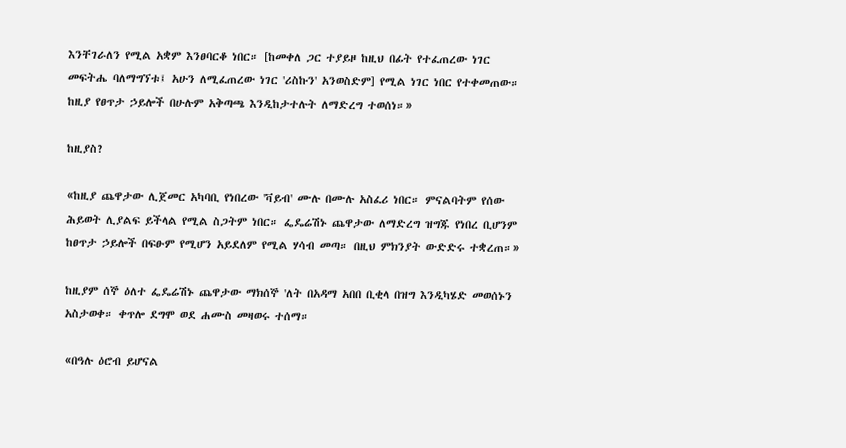እንቸገራለን የሚል አቋም እንፀባርቆ ነበር። [ከመቀለ ጋር ተያይዞ ከዚህ በፊት የተፈጠረው ነገር መፍትሔ ባለማግኘቱ፤ አሁን ለሚፈጠረው ነገር 'ሪስኩን' አንወስድም] የሚል ነገር ነበር የተቀመጠው። ከዚያ የፀጥታ ኃይሎች በሁሉም አቅጣጫ እንዲከታተሉት ለማድረግ ተወሰነ።»

ከዚያስ?

«ከዚያ ጨዋታው ሊጀመር አካባቢ የነበረው 'ቫይብ' ሙሉ በሙሉ አስፈሪ ነበር። ምናልባትም የሰው ሕይወት ሊያልፍ ይችላል የሚል ስጋትም ነበር። ፌዴሬሽኑ ጨዋታው ለማድረግ ዝግጁ የነበረ ቢሆንም ከፀጥታ ኃይሎች በፍፁም የሚሆን አይደለም የሚል ሃሳብ መጣ። በዚህ ምክንያት ውድድሩ ተቋረጠ።»

ከዚያም ሰኞ ዕለተ ፌዴሬሽኑ ጨዋታው ማክሰኞ 'ለት በአዳማ አበበ ቢቂላ በዝግ እንዲካሄድ መወሰኑን አስታወቀ። ቀጥሎ ደግሞ ወደ ሐሙስ መዛወሩ ተሰማ።

«በዓሉ ዕሮብ ይሆናል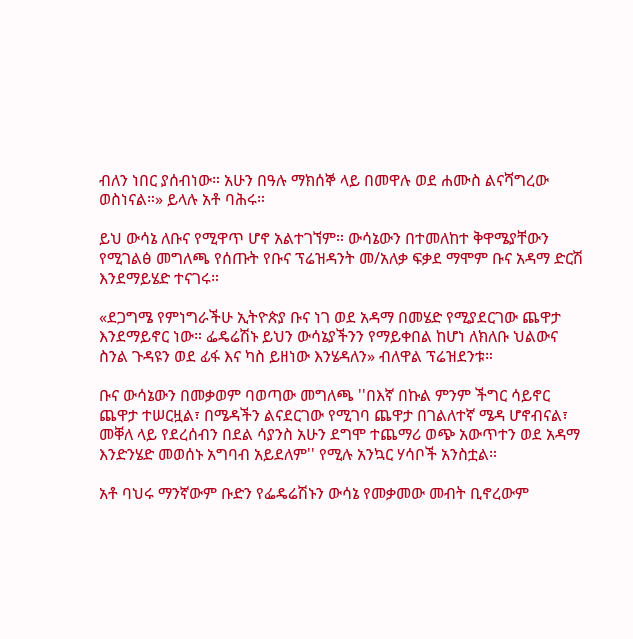ብለን ነበር ያሰብነው። አሁን በዓሉ ማክሰኞ ላይ በመዋሉ ወደ ሐሙስ ልናሻግረው ወስነናል።» ይላሉ አቶ ባሕሩ።

ይህ ውሳኔ ለቡና የሚዋጥ ሆኖ አልተገኘም። ውሳኔውን በተመለከተ ቅዋሜያቸውን የሚገልፅ መግለጫ የሰጡት የቡና ፕሬዝዳንት መ/አለቃ ፍቃደ ማሞም ቡና አዳማ ድርሽ እንደማይሄድ ተናገሩ።

«ደጋግሜ የምነግራችሁ ኢትዮጵያ ቡና ነገ ወደ አዳማ በመሄድ የሚያደርገው ጨዋታ እንደማይኖር ነው። ፌዴሬሽኑ ይህን ውሳኔያችንን የማይቀበል ከሆነ ለክለቡ ህልውና ስንል ጉዳዩን ወደ ፊፋ እና ካስ ይዘነው እንሄዳለን» ብለዋል ፕሬዝደንቱ።

ቡና ውሳኔውን በመቃወም ባወጣው መግለጫ ''በእኛ በኩል ምንም ችግር ሳይኖር ጨዋታ ተሠርዟል፣ በሜዳችን ልናደርገው የሚገባ ጨዋታ በገልለተኛ ሜዳ ሆኖብናል፣ መቐለ ላይ የደረሰብን በደል ሳያንስ አሁን ደግሞ ተጨማሪ ወጭ አውጥተን ወደ አዳማ እንድንሄድ መወሰኑ አግባብ አይደለም'' የሚሉ አንኳር ሃሳቦች አንስቷል።

አቶ ባህሩ ማንኛውም ቡድን የፌዴሬሽኑን ውሳኔ የመቃመው መብት ቢኖረውም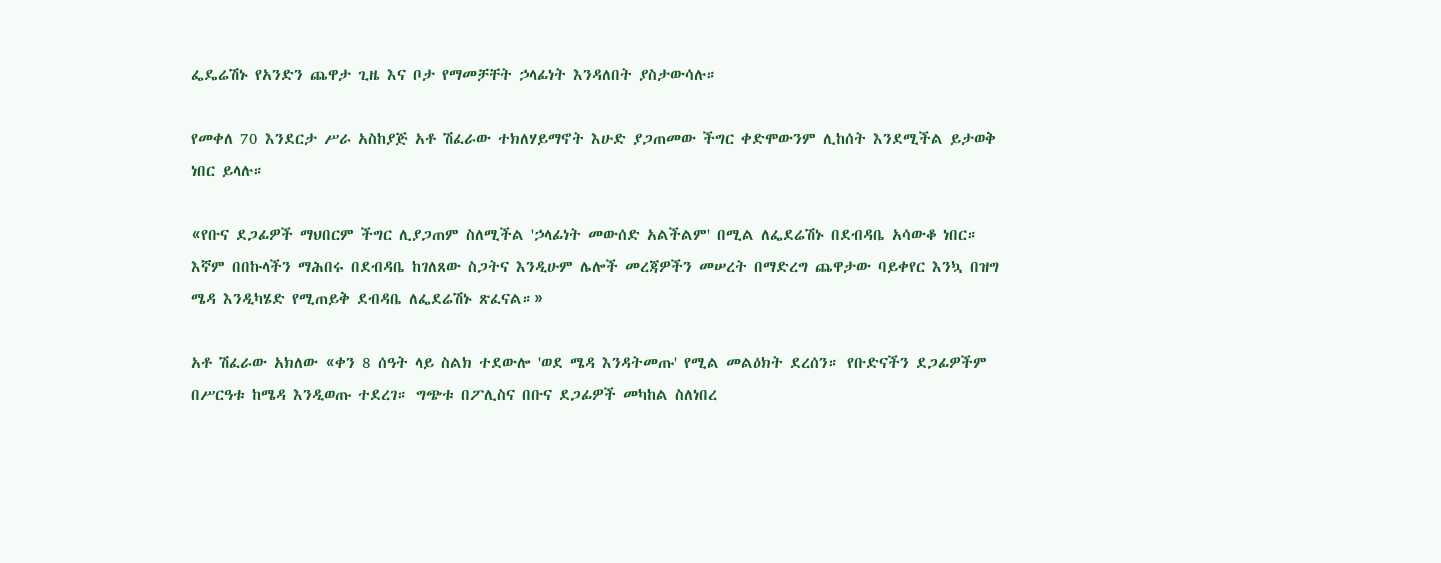ፌዴሬሽኑ የአንድን ጨዋታ ጊዜ እና ቦታ የማመቻቸት ኃላፊነት እንዳለበት ያስታውሳሉ።

የመቀለ 70 እንደርታ ሥራ አስከያጅ አቶ ሽፈራው ተክለሃይማኖት እሁድ ያጋጠመው ችግር ቀድሞውንም ሊከሰት እንደሚችል ይታወቅ ነበር ይላሉ።

«የቡና ደጋፊዎች ማህበርም ችግር ሊያጋጠም ስለሚችል 'ኃላፊነት መውሰድ አልችልም' በሚል ለፌደሬሽኑ በደብዳቤ አሳውቆ ነበር። እኛም በበኩላችን ማሕበሩ በደብዳቤ ከገለጸው ስጋትና እንዲሁም ሌሎች መረጃዎችን መሠረት በማድረግ ጨዋታው ባይቀየር እንኳ በዝግ ሜዳ እንዲካሄድ የሚጠይቅ ደብዳቤ ለፌደሬሽኑ ጽፈናል።»

አቶ ሽፈራው አክለው «ቀን 8 ሰዓት ላይ ስልክ ተደውሎ 'ወደ ሜዳ እንዳትመጡ' የሚል መልዕክት ደረሰን። የቡድናችን ደጋፊዎችም በሥርዓቱ ከሜዳ እንዲወጡ ተደረገ። ግጭቱ በፖሊስና በቡና ደጋፊዎች መካከል ስለነበረ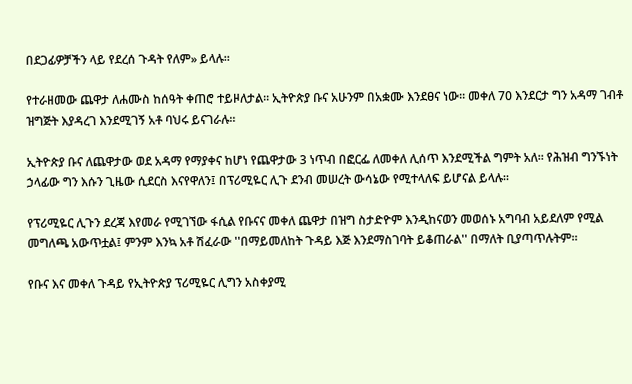በደጋፊዎቻችን ላይ የደረሰ ጉዳት የለም» ይላሉ።

የተራዘመው ጨዋታ ለሐሙስ ከሰዓት ቀጠሮ ተይዞለታል። ኢትዮጵያ ቡና አሁንም በአቋሙ እንደፀና ነው። መቀለ 70 እንደርታ ግን አዳማ ገብቶ ዝግጅት እያዳረገ እንደሚገኝ አቶ ባህሩ ይናገራሉ።

ኢትዮጵያ ቡና ለጨዋታው ወደ አዳማ የማያቀና ከሆነ የጨዋታው 3 ነጥብ በፎርፌ ለመቀለ ሊሰጥ እንደሚችል ግምት አለ። የሕዝብ ግንኙነት ኃላፊው ግን እሱን ጊዜው ሲደርስ እናየዋለን፤ በፕሪሚዬር ሊጉ ደንብ መሠረት ውሳኔው የሚተላለፍ ይሆናል ይላሉ።

የፕሪሚዬር ሊጉን ደረጃ እየመራ የሚገኘው ፋሲል የቡናና መቀለ ጨዋታ በዝግ ስታድዮም እንዲከናወን መወሰኑ አግባብ አይደለም የሚል መግለጫ አውጥቷል፤ ምንም እንኳ አቶ ሽፈራው ''በማይመለከት ጉዳይ እጅ እንደማስገባት ይቆጠራል'' በማለት ቢያጣጥሉትም።

የቡና እና መቀለ ጉዳይ የኢትዮጵያ ፕሪሚዬር ሊግን አስቀያሚ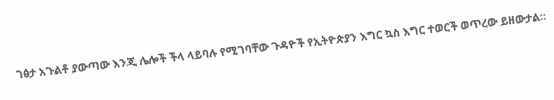ገፅታ አጉልቶ ያውጣው እንጂ ሌሎች ችላ ላይባሉ የሚገባቸው ጉዳዮች የኢትዮጵያን እግር ኳስ እግር ተወርች ወጥረው ይዘውታል።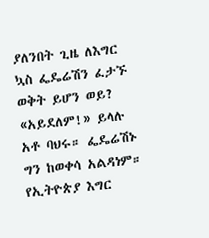ያለንበት ጊዜ ለእግር ኳስ ፌዴሬሽን ፈታኙ ወቅት ይሆን ወይ? «አይደለም!» ይላሉ አቶ ባህሩ። ፌዴሬሽኑ ግን ከወቀሳ አልዳነም። የኢትዮጵያ እግር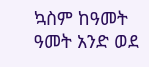ኳስም ከዓመት ዓመት አንድ ወደ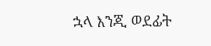ኋላ እንጂ ወደፊት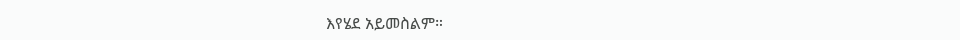እየሄደ አይመስልም።